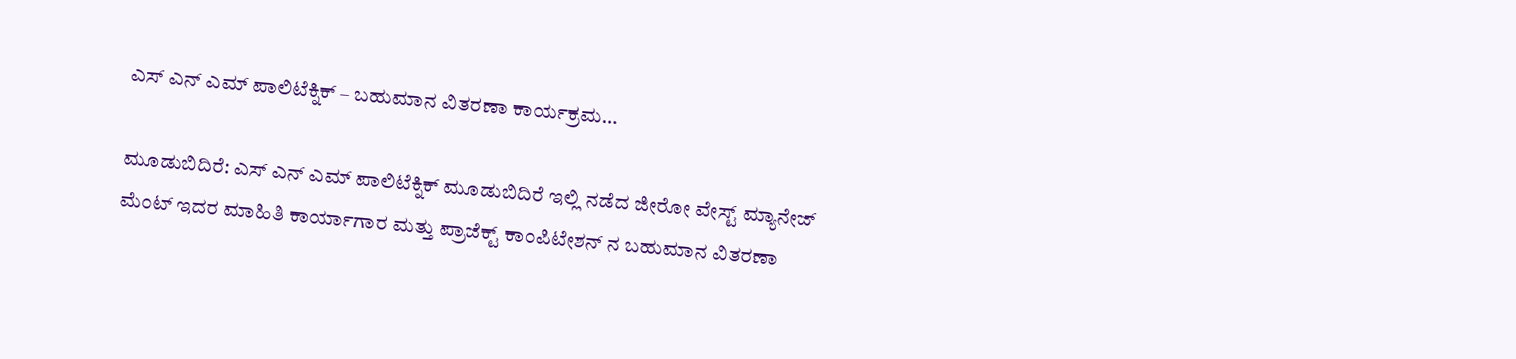ಎಸ್ ಎನ್ ಎಮ್ ಪಾಲಿಟೆಕ್ನಿಕ್ – ಬಹುಮಾನ ವಿತರಣಾ ಕಾರ್ಯಕ್ರಮ…

ಮೂಡುಬಿದಿರೆ: ಎಸ್ ಎನ್ ಎಮ್ ಪಾಲಿಟೆಕ್ನಿಕ್ ಮೂಡುಬಿದಿರೆ ಇಲ್ಲಿ ನಡೆದ ಜೀರೋ ವೇಸ್ಟ್ ಮ್ಯಾನೇಜ್ ಮೆಂಟ್ ಇದರ ಮಾಹಿತಿ ಕಾರ್ಯಾಗಾರ ಮತ್ತು ಪ್ರಾಜೆಕ್ಟ್ ಕಾಂಪಿಟೇಶನ್ ನ ಬಹುಮಾನ ವಿತರಣಾ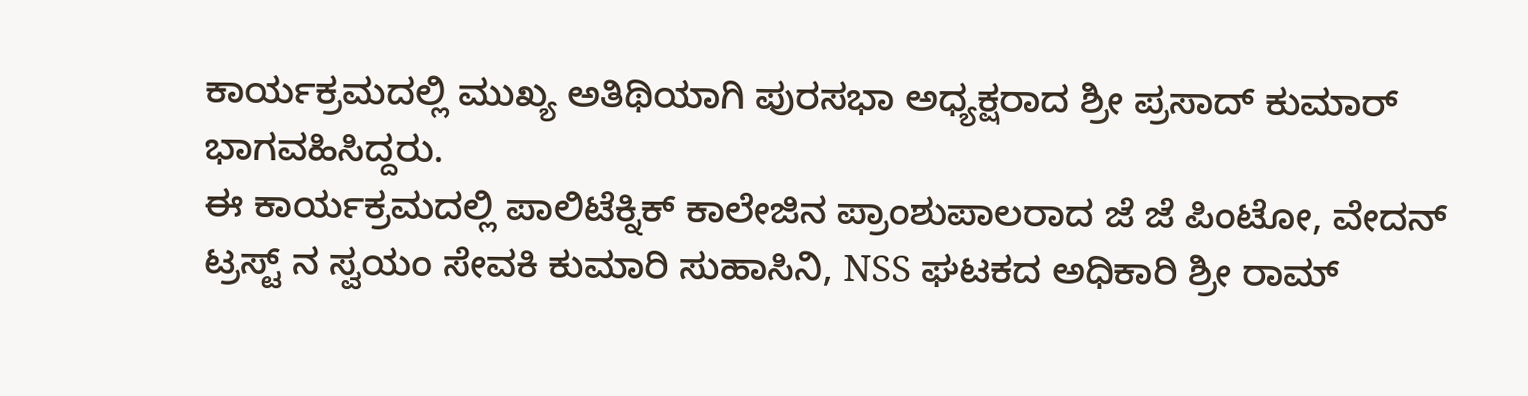ಕಾರ್ಯಕ್ರಮದಲ್ಲಿ ಮುಖ್ಯ ಅತಿಥಿಯಾಗಿ ಪುರಸಭಾ ಅಧ್ಯಕ್ಷರಾದ ಶ್ರೀ ಪ್ರಸಾದ್ ಕುಮಾರ್ ಭಾಗವಹಿಸಿದ್ದರು.
ಈ ಕಾರ್ಯಕ್ರಮದಲ್ಲಿ ಪಾಲಿಟೆಕ್ನಿಕ್ ಕಾಲೇಜಿನ ಪ್ರಾಂಶುಪಾಲರಾದ ಜೆ ಜೆ ಪಿಂಟೋ, ವೇದನ್ ಟ್ರಸ್ಟ್ ನ ಸ್ವಯಂ ಸೇವಕಿ ಕುಮಾರಿ ಸುಹಾಸಿನಿ, NSS ಘಟಕದ ಅಧಿಕಾರಿ ಶ್ರೀ ರಾಮ್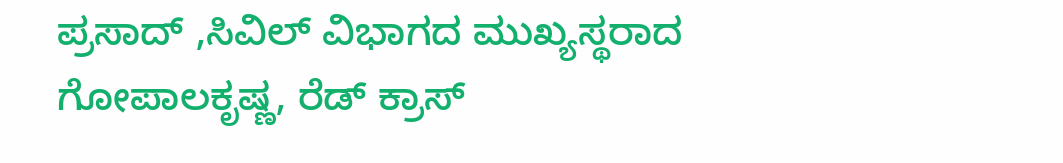ಪ್ರಸಾದ್ ,ಸಿವಿಲ್ ವಿಭಾಗದ ಮುಖ್ಯಸ್ಥರಾದ ಗೋಪಾಲಕೃಷ್ಣ, ರೆಡ್ ಕ್ರಾಸ್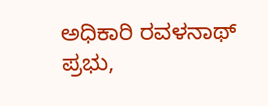ಅಧಿಕಾರಿ ರವಳನಾಥ್ ಪ್ರಭು,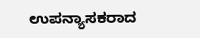ಉಪನ್ಯಾಸಕರಾದ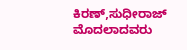ಕಿರಣ್,ಸುಧೀರಾಜ್ ಮೊದಲಾದವರು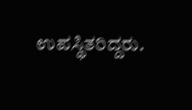ಉಪಸ್ಥಿತರಿದ್ದರು.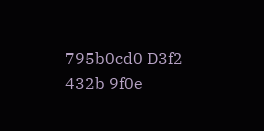795b0cd0 D3f2 432b 9f0e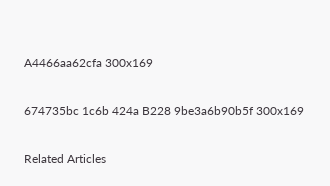A4466aa62cfa 300x169

674735bc 1c6b 424a B228 9be3a6b90b5f 300x169

Related Articles